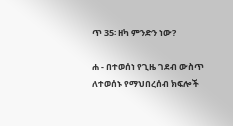ጥ 35፡ ዘካ ምንድን ነው?

ሐ - በተወሰነ የጊዜ ገደብ ውስጥ ለተወሰኑ የማህበረሰብ ክፍሎች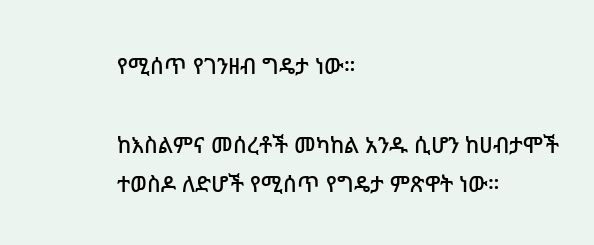የሚሰጥ የገንዘብ ግዴታ ነው።

ከእስልምና መሰረቶች መካከል አንዱ ሲሆን ከሀብታሞች ተወስዶ ለድሆች የሚሰጥ የግዴታ ምጽዋት ነው።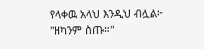የላቀዉ አላህ እንዲህ ብሏል፦ "ዘካንም ስጡ።"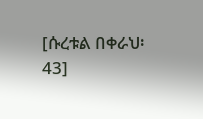[ሱረቱል በቀራህ፡ 43]